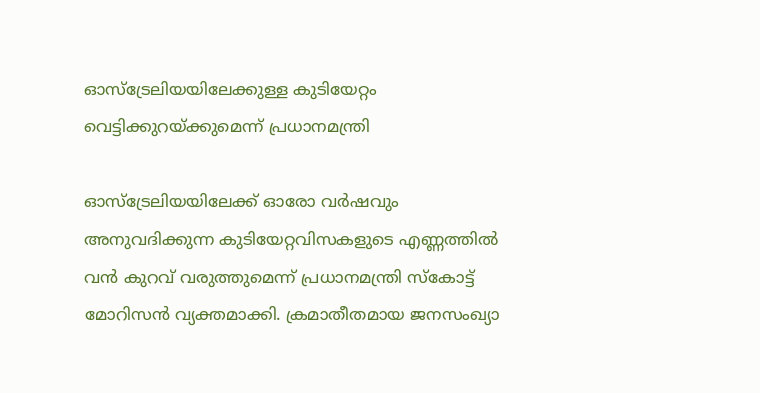ഓസ്‌ട്രേലിയയിലേക്കുള്ള കുടിയേറ്റം വെട്ടിക്കുറയ്ക്കുമെന്ന് പ്രധാനമന്ത്രി

ഓസ്‌ട്രേലിയയിലേക്ക് ഓരോ വര്‍ഷവും അനുവദിക്കുന്ന കുടിയേറ്റവിസകളുടെ എണ്ണത്തില്‍ വന്‍ കുറവ് വരുത്തുമെന്ന് പ്രധാനമന്ത്രി സ്‌കോട്ട് മോറിസന്‍ വ്യക്തമാക്കി. ക്രമാതീതമായ ജനസംഖ്യാ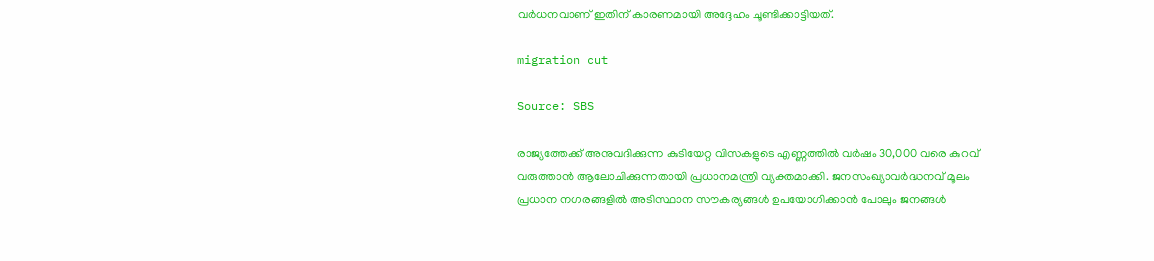വര്‍ധനവാണ് ഇതിന് കാരണമായി അദ്ദേഹം ചൂണ്ടിക്കാട്ടിയത്.

migration cut

Source: SBS

രാജ്യത്തേക്ക് അനുവദിക്കുന്ന കുടിയേറ്റ വിസകളുടെ എണ്ണത്തില്‍ വര്‍ഷം 30,000 വരെ കുറവ് വരുത്താന്‍ ആലോചിക്കുന്നതായി പ്രധാനമന്ത്രി വ്യക്തമാക്കി. ജനസംഖ്യാവര്‍ദ്ധനവ് മൂലം പ്രധാന നഗരങ്ങളില്‍ അടിസ്ഥാന സൗകര്യങ്ങള്‍ ഉപയോഗിക്കാന്‍ പോലും ജനങ്ങള്‍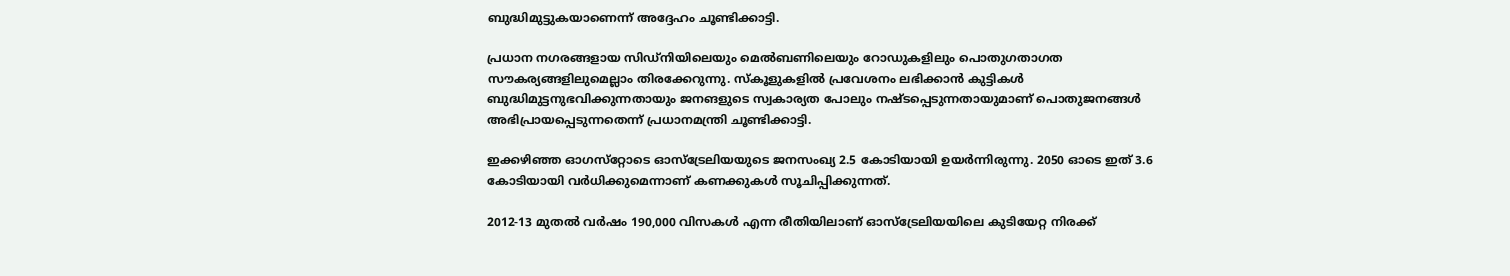ബുദ്ധിമുട്ടുകയാണെന്ന് അദ്ദേഹം ചൂണ്ടിക്കാട്ടി.

പ്രധാന നഗരങ്ങളായ സിഡ്‌നിയിലെയും മെൽബണിലെയും റോഡുകളിലും പൊതുഗതാഗത സൗകര്യങ്ങളിലുമെല്ലാം തിരക്കേറുന്നു. സ്കൂളുകളിൽ പ്രവേശനം ലഭിക്കാൻ കുട്ടികൾ ബുദ്ധിമുട്ടനുഭവിക്കുന്നതായും ജനങളുടെ സ്വകാര്യത പോലും നഷ്ടപ്പെടുന്നതായുമാണ് പൊതുജനങ്ങൾ അഭിപ്രായപ്പെടുന്നതെന്ന് പ്രധാനമന്ത്രി ചൂണ്ടിക്കാട്ടി.

ഇക്കഴിഞ്ഞ ഓഗസ്‌റ്റോടെ ഓസ്‌ട്രേലിയയുടെ ജനസംഖ്യ 2.5 കോടിയായി ഉയർന്നിരുന്നു. 2050 ഓടെ ഇത് 3.6 കോടിയായി വർധിക്കുമെന്നാണ് കണക്കുകൾ സൂചിപ്പിക്കുന്നത്.

2012-13 മുതല്‍ വര്‍ഷം 190,000 വിസകള്‍ എന്ന രീതിയിലാണ് ഓസ്‌ട്രേലിയയിലെ കുടിയേറ്റ നിരക്ക്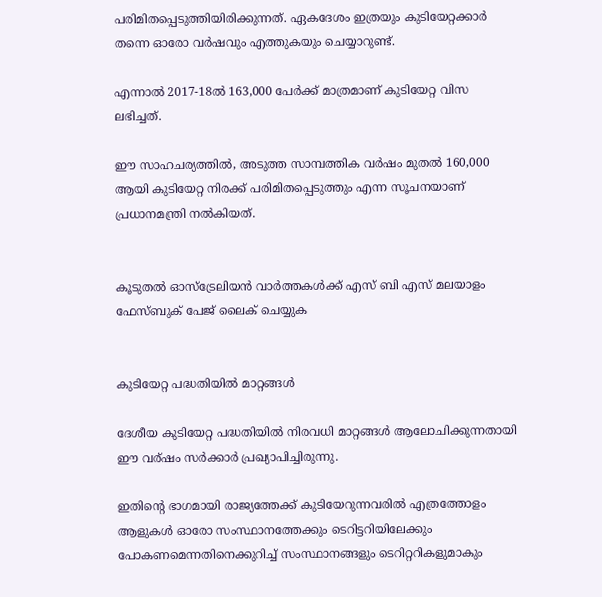പരിമിതപ്പെടുത്തിയിരിക്കുന്നത്. ഏകദേശം ഇത്രയും കുടിയേറ്റക്കാര്‍ തന്നെ ഓരോ വര്‍ഷവും എത്തുകയും ചെയ്യാറുണ്ട്.

എന്നാല്‍ 2017-18ല്‍ 163,000 പേര്‍ക്ക് മാത്രമാണ് കുടിയേറ്റ വിസ ലഭിച്ചത്.

ഈ സാഹചര്യത്തിൽ, അടുത്ത സാമ്പത്തിക വര്‍ഷം മുതല്‍ 160,000 ആയി കുടിയേറ്റ നിരക്ക് പരിമിതപ്പെടുത്തും എന്ന സൂചനയാണ് പ്രധാനമന്ത്രി നല്‍കിയത്.


കൂടുതൽ ഓസ്‌ട്രേലിയൻ വാർത്തകൾക്ക് എസ് ബി എസ് മലയാളം ഫേസ്ബുക് പേജ് ലൈക് ചെയ്യുക


കുടിയേറ്റ പദ്ധതിയിൽ മാറ്റങ്ങൾ

ദേശീയ കുടിയേറ്റ പദ്ധതിയിൽ നിരവധി മാറ്റങ്ങൾ ആലോചിക്കുന്നതായി ഈ വര്ഷം സർക്കാർ പ്രഖ്യാപിച്ചിരുന്നു.

ഇതിന്റെ ഭാഗമായി രാജ്യത്തേക്ക് കുടിയേറുന്നവരിൽ എത്രത്തോളം ആളുകൾ ഓരോ സംസ്ഥാനത്തേക്കും ടെറിട്ടറിയിലേക്കും പോകണമെന്നതിനെക്കുറിച്ച് സംസ്ഥാനങ്ങളും ടെറിറ്ററികളുമാകും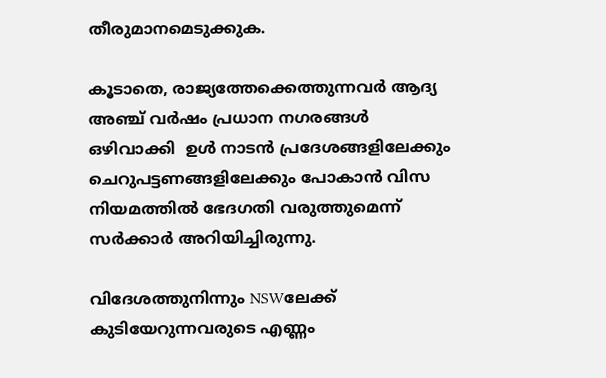തീരുമാനമെടുക്കുക.

കൂടാതെ, രാജ്യത്തേക്കെത്തുന്നവർ ആദ്യ അഞ്ച് വർഷം പ്രധാന നഗരങ്ങൾ ഒഴിവാക്കി  ഉൾ നാടൻ പ്രദേശങ്ങളിലേക്കും ചെറുപട്ടണങ്ങളിലേക്കും പോകാൻ വിസ നിയമത്തിൽ ഭേദഗതി വരുത്തുമെന്ന് സർക്കാർ അറിയിച്ചിരുന്നു.

വിദേശത്തുനിന്നും NSWലേക്ക് കുടിയേറുന്നവരുടെ എണ്ണം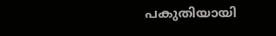പകുതിയായി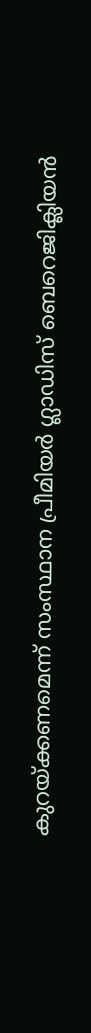കുറയ്ക്കണമെന്ന് സംസ്ഥാന പ്രീമിയർ ഗ്ലാഡിസ് ബെറെജിക്ലിയൻ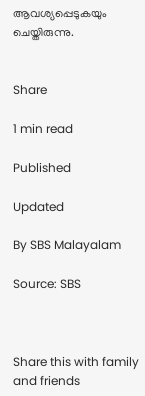ആവശ്യപ്പെടുകയും ചെയ്തിരുന്നു.


Share

1 min read

Published

Updated

By SBS Malayalam

Source: SBS



Share this with family and friends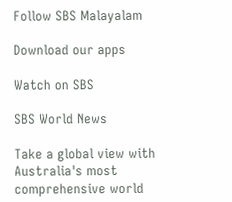Follow SBS Malayalam

Download our apps

Watch on SBS

SBS World News

Take a global view with Australia's most comprehensive world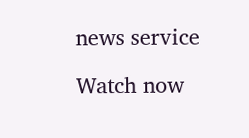news service

Watch now